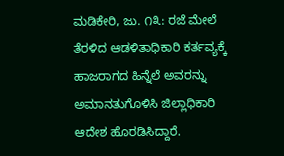ಮಡಿಕೇರಿ, ಜು. ೧೩: ರಜೆ ಮೇಲೆ ತೆರಳಿದ ಆಡಳಿತಾಧಿಕಾರಿ ಕರ್ತವ್ಯಕ್ಕೆ ಹಾಜರಾಗದ ಹಿನ್ನೆಲೆ ಅವರನ್ನು ಅಮಾನತುಗೊಳಿಸಿ ಜಿಲ್ಲಾಧಿಕಾರಿ ಆದೇಶ ಹೊರಡಿಸಿದ್ದಾರೆ.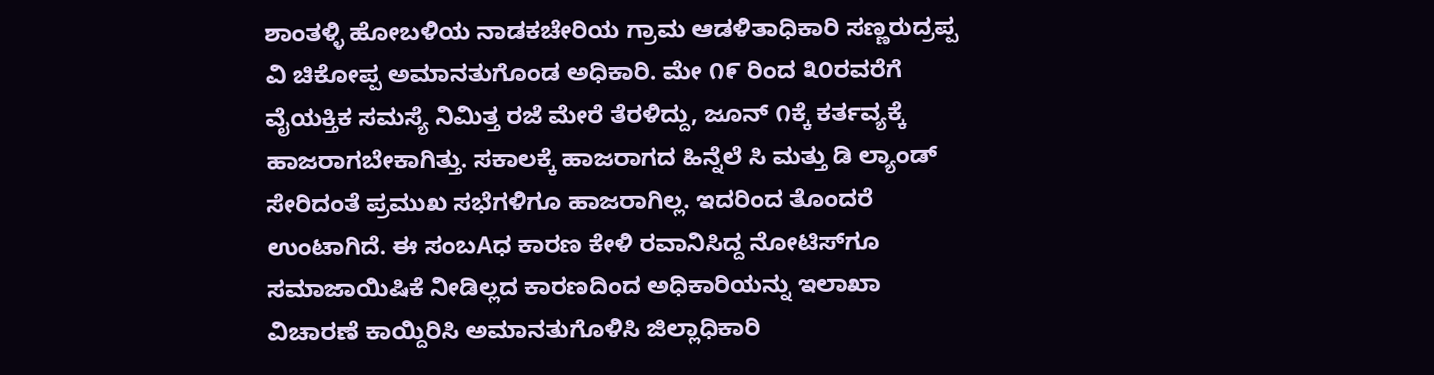ಶಾಂತಳ್ಳಿ ಹೋಬಳಿಯ ನಾಡಕಚೇರಿಯ ಗ್ರಾಮ ಆಡಳಿತಾಧಿಕಾರಿ ಸಣ್ಣರುದ್ರಪ್ಪ ವಿ ಚಿಕೋಪ್ಪ ಅಮಾನತುಗೊಂಡ ಅಧಿಕಾರಿ. ಮೇ ೧೯ ರಿಂದ ೩೦ರವರೆಗೆ ವೈಯಕ್ತಿಕ ಸಮಸ್ಯೆ ನಿಮಿತ್ತ ರಜೆ ಮೇರೆ ತೆರಳಿದ್ದು, ಜೂನ್ ೧ಕ್ಕೆ ಕರ್ತವ್ಯಕ್ಕೆ ಹಾಜರಾಗಬೇಕಾಗಿತ್ತು. ಸಕಾಲಕ್ಕೆ ಹಾಜರಾಗದ ಹಿನ್ನೆಲೆ ಸಿ ಮತ್ತು ಡಿ ಲ್ಯಾಂಡ್ ಸೇರಿದಂತೆ ಪ್ರಮುಖ ಸಭೆಗಳಿಗೂ ಹಾಜರಾಗಿಲ್ಲ. ಇದರಿಂದ ತೊಂದರೆ ಉಂಟಾಗಿದೆ. ಈ ಸಂಬAಧ ಕಾರಣ ಕೇಳಿ ರವಾನಿಸಿದ್ದ ನೋಟಿಸ್‌ಗೂ ಸಮಾಜಾಯಿಷಿಕೆ ನೀಡಿಲ್ಲದ ಕಾರಣದಿಂದ ಅಧಿಕಾರಿಯನ್ನು ಇಲಾಖಾ ವಿಚಾರಣೆ ಕಾಯ್ದಿರಿಸಿ ಅಮಾನತುಗೊಳಿಸಿ ಜಿಲ್ಲಾಧಿಕಾರಿ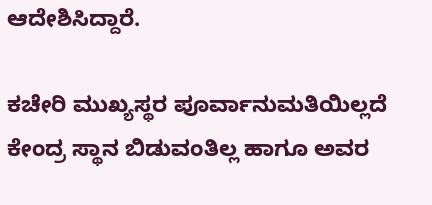ಆದೇಶಿಸಿದ್ದಾರೆ.

ಕಚೇರಿ ಮುಖ್ಯಸ್ಥರ ಪೂರ್ವಾನುಮತಿಯಿಲ್ಲದೆ ಕೇಂದ್ರ ಸ್ಥಾನ ಬಿಡುವಂತಿಲ್ಲ ಹಾಗೂ ಅವರ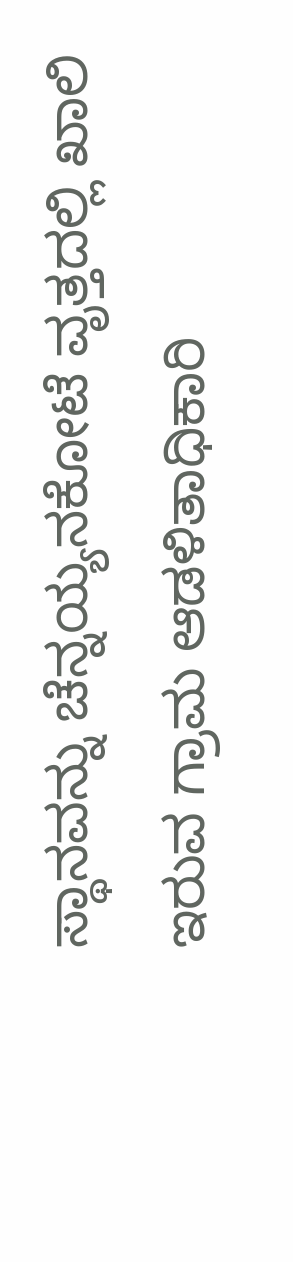ಸ್ಥಾನವನ್ನು ಚೆನ್ನಯ್ಯನಕೋಟೆ ವೃತ್ತದಲ್ಲಿ ಖಾಲಿ ಇರುವ ಗ್ರಾಮ ಆಡಳಿತಾಧಿಕಾರಿ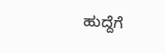ಹುದ್ದೆಗೆ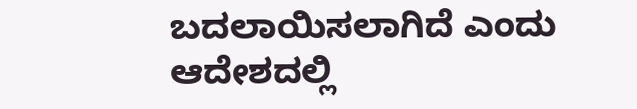ಬದಲಾಯಿಸಲಾಗಿದೆ ಎಂದು ಆದೇಶದಲ್ಲಿ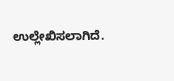ಉಲ್ಲೇಖಿಸಲಾಗಿದೆ.